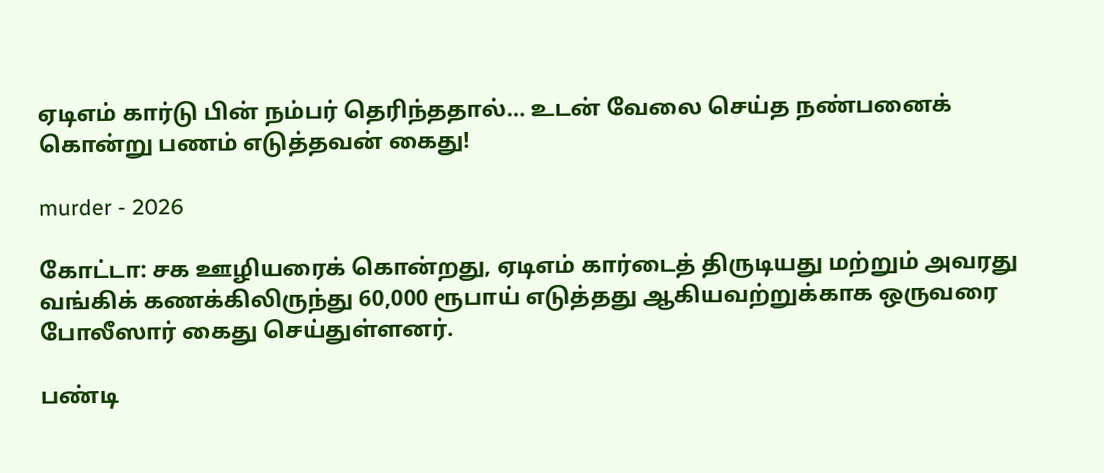ஏடிஎம் கார்டு பின் நம்பர் தெரிந்ததால்… உடன் வேலை செய்த நண்பனைக் கொன்று பணம் எடுத்தவன் கைது!

murder - 2026

கோட்டா: சக ஊழியரைக் கொன்றது, ஏடிஎம் கார்டைத் திருடியது மற்றும் அவரது வங்கிக் கணக்கிலிருந்து 60,000 ரூபாய் எடுத்தது ஆகியவற்றுக்காக ஒருவரை போலீஸார் கைது செய்துள்ளனர்.

பண்டி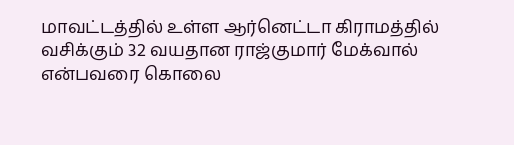மாவட்டத்தில் உள்ள ஆர்னெட்டா கிராமத்தில் வசிக்கும் 32 வயதான ராஜ்குமார் மேக்வால் என்பவரை கொலை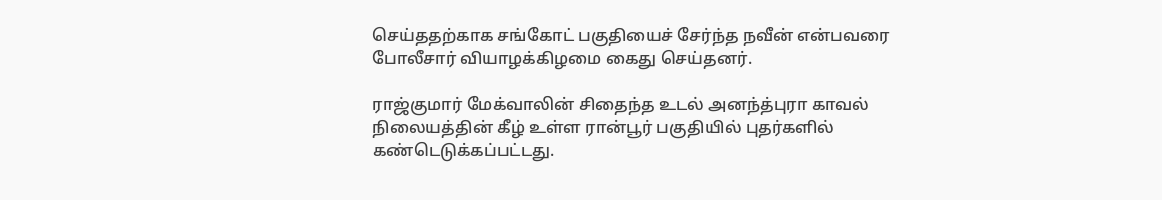செய்ததற்காக சங்கோட் பகுதியைச் சேர்ந்த நவீன் என்பவரை போலீசார் வியாழக்கிழமை கைது செய்தனர்.

ராஜ்குமார் மேக்வாலின் சிதைந்த உடல் அனந்த்புரா காவல் நிலையத்தின் கீழ் உள்ள ரான்பூர் பகுதியில் புதர்களில் கண்டெடுக்கப்பட்டது.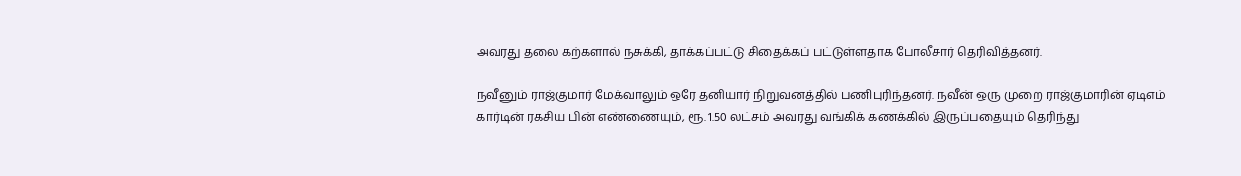அவரது தலை கற்களால் நசுக்கி, தாக்கப்பட்டு சிதைக்கப் பட்டுள்ளதாக போலீசார் தெரிவித்தனர்.

நவீனும் ராஜ்குமார் மேக்வாலும் ஒரே தனியார் நிறுவனத்தில் பணிபுரிந்தனர். நவீன் ஒரு முறை ராஜ்குமாரின் ஏடிஎம் கார்டின் ரகசிய பின் எண்ணையும், ரூ. 1.50 லட்சம் அவரது வங்கிக் கணக்கில் இருப்பதையும் தெரிந்து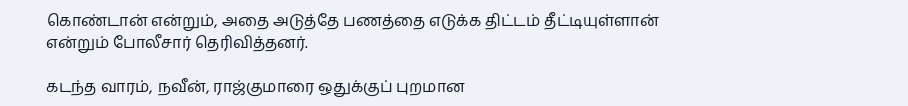கொண்டான் என்றும், அதை அடுத்தே பணத்தை எடுக்க திட்டம் தீட்டியுள்ளான் என்றும் போலீசார் தெரிவித்தனர்.

கடந்த வாரம், நவீன், ராஜ்குமாரை ஒதுக்குப் புறமான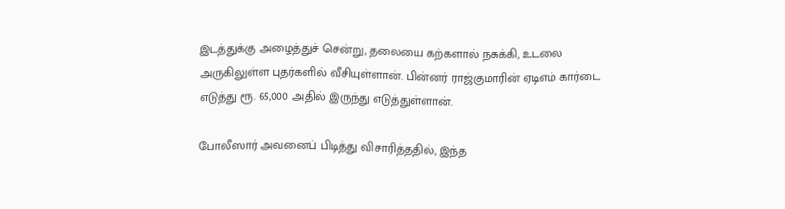இடத்துக்கு அழைத்துச் சென்று, தலையை கற்களால் நசுக்கி, உடலை அருகிலுள்ள புதர்களில் வீசியுள்ளான். பின்னர் ராஜ்குமாரின் ஏடிஎம் கார்டை எடுத்து ரூ. 65,000 அதில் இருந்து எடுத்துள்ளான்.

போலீஸார் அவனைப் பிடித்து விசாரித்ததில், இந்த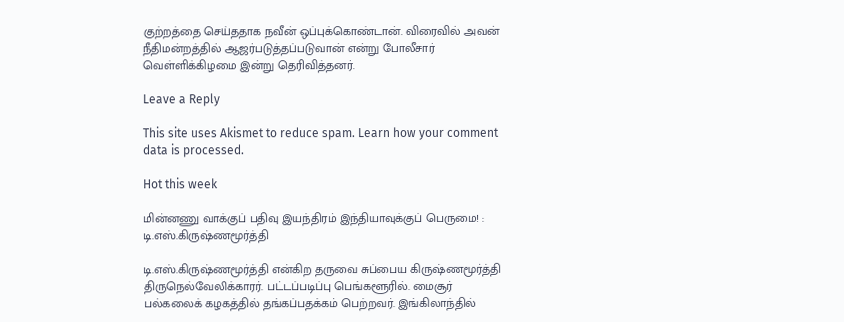குற்றத்தை செய்ததாக நவீன் ஒப்புக்கொண்டான். விரைவில் அவன் நீதிமன்றத்தில் ஆஜர்படுத்தப்படுவான் என்று போலீசார் வெள்ளிக்கிழமை இன்று தெரிவித்தனர்.

Leave a Reply

This site uses Akismet to reduce spam. Learn how your comment data is processed.

Hot this week

மின்னணு வாக்குப் பதிவு இயந்திரம் இந்தியாவுக்குப் பெருமை! : டி.எஸ்.கிருஷ்ணமூர்த்தி

டி.எஸ்.கிருஷ்ணமூர்த்தி என்கிற தருவை சுப்பைய கிருஷ்ணமூர்த்தி திருநெல்வேலிக்காரர். பட்டப்படிப்பு பெங்களூரில். மைசூர் பல்கலைக் கழகத்தில் தங்கப்பதக்கம் பெற்றவர். இங்கிலாந்தில்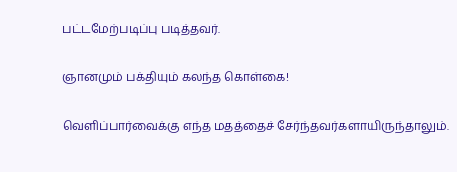பட்டமேற்படிப்பு படித்தவர்.

ஞானமும் பக்தியும் கலந்த கொள்கை!

வெளிப்பார்வைக்கு எந்த மதத்தைச் சேர்ந்தவர்களாயிருந்தாலும்.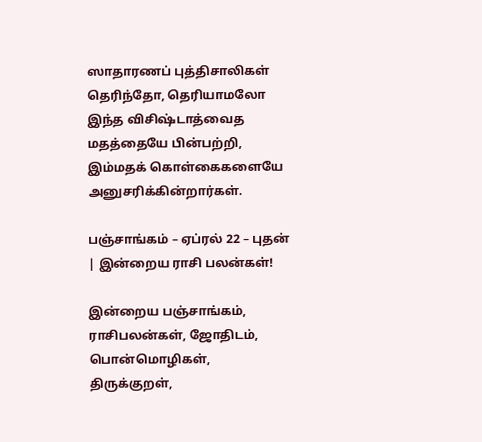ஸாதாரணப் புத்திசாலிகள் தெரிந்தோ, தெரியாமலோ இந்த விசிஷ்டாத்வைத மதத்தையே பின்பற்றி, இம்மதக் கொள்கைகளையே அனுசரிக்கின்றார்கள்.

பஞ்சாங்கம் – ஏப்ரல் 22 – புதன் | இன்றைய ராசி பலன்கள்!

இன்றைய பஞ்சாங்கம், ராசிபலன்கள், ஜோதிடம், பொன்மொழிகள், திருக்குறள்,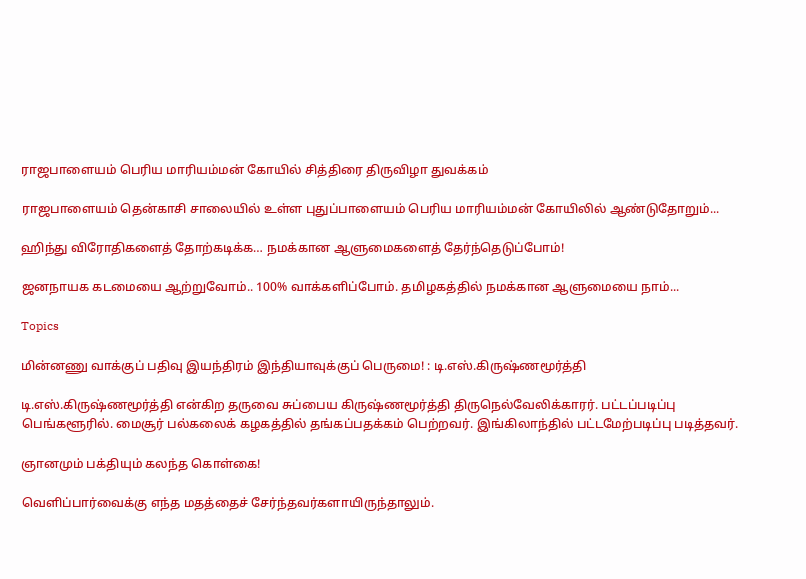ராஜபாளையம் பெரிய மாரியம்மன் கோயில் சித்திரை திருவிழா துவக்கம்

ராஜபாளையம் தென்காசி சாலையில் உள்ள புதுப்பாளையம் பெரிய மாரியம்மன் கோயிலில் ஆண்டுதோறும்...

ஹிந்து விரோதிகளைத் தோற்கடிக்க… நமக்கான ஆளுமைகளைத் தேர்ந்தெடுப்போம்!

ஜனநாயக கடமையை ஆற்றுவோம்.. 100% வாக்களிப்போம். தமிழகத்தில் நமக்கான ஆளுமையை நாம்...

Topics

மின்னணு வாக்குப் பதிவு இயந்திரம் இந்தியாவுக்குப் பெருமை! : டி.எஸ்.கிருஷ்ணமூர்த்தி

டி.எஸ்.கிருஷ்ணமூர்த்தி என்கிற தருவை சுப்பைய கிருஷ்ணமூர்த்தி திருநெல்வேலிக்காரர். பட்டப்படிப்பு பெங்களூரில். மைசூர் பல்கலைக் கழகத்தில் தங்கப்பதக்கம் பெற்றவர். இங்கிலாந்தில் பட்டமேற்படிப்பு படித்தவர்.

ஞானமும் பக்தியும் கலந்த கொள்கை!

வெளிப்பார்வைக்கு எந்த மதத்தைச் சேர்ந்தவர்களாயிருந்தாலும்.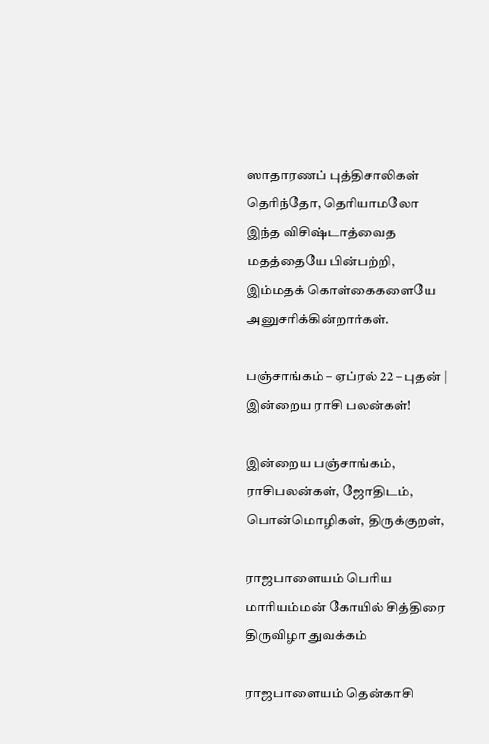ஸாதாரணப் புத்திசாலிகள் தெரிந்தோ, தெரியாமலோ இந்த விசிஷ்டாத்வைத மதத்தையே பின்பற்றி, இம்மதக் கொள்கைகளையே அனுசரிக்கின்றார்கள்.

பஞ்சாங்கம் – ஏப்ரல் 22 – புதன் | இன்றைய ராசி பலன்கள்!

இன்றைய பஞ்சாங்கம், ராசிபலன்கள், ஜோதிடம், பொன்மொழிகள், திருக்குறள்,

ராஜபாளையம் பெரிய மாரியம்மன் கோயில் சித்திரை திருவிழா துவக்கம்

ராஜபாளையம் தென்காசி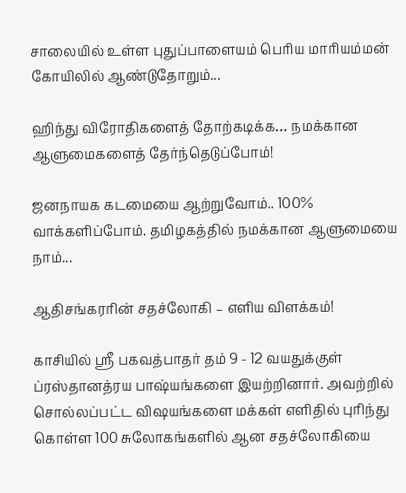சாலையில் உள்ள புதுப்பாளையம் பெரிய மாரியம்மன் கோயிலில் ஆண்டுதோறும்...

ஹிந்து விரோதிகளைத் தோற்கடிக்க… நமக்கான ஆளுமைகளைத் தேர்ந்தெடுப்போம்!

ஜனநாயக கடமையை ஆற்றுவோம்.. 100% வாக்களிப்போம். தமிழகத்தில் நமக்கான ஆளுமையை நாம்...

ஆதிசங்கரரின் சதச்லோகி – எளிய விளக்கம்!

காசியில் ஸ்ரீ பகவத்பாதர் தம் 9 - 12 வயதுக்குள் ப்ரஸ்தானத்ரய பாஷ்யங்களை இயற்றினார். அவற்றில் சொல்லப்பட்ட விஷயங்களை மக்கள் எளிதில் புரிந்து கொள்ள 100 சுலோகங்களில் ஆன சதச்லோகியை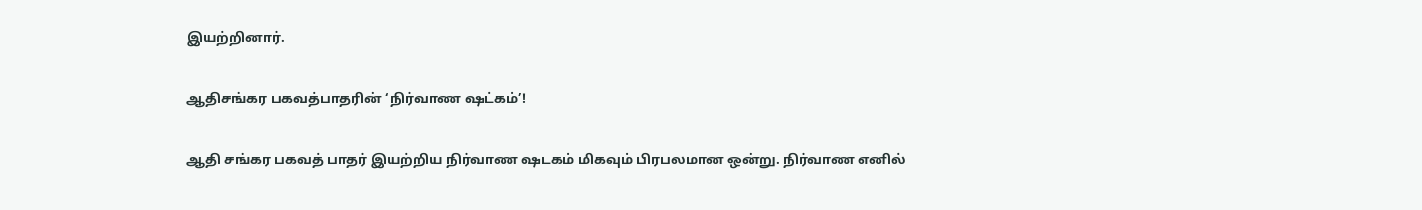இயற்றினார்.

ஆதிசங்கர பகவத்பாதரின் ‘நிர்வாண ஷட்கம்’!

ஆதி சங்கர பகவத் பாதர் இயற்றிய நிர்வாண ஷடகம் மிகவும் பிரபலமான ஒன்று. நிர்வாண எனில்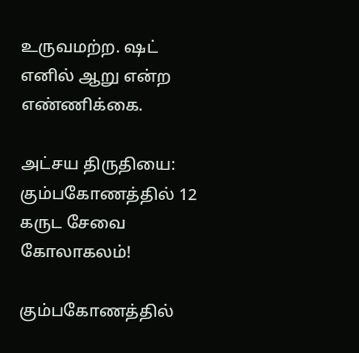உருவமற்ற. ஷட் எனில் ஆறு என்ற எண்ணிக்கை.

அட்சய திருதியை: கும்பகோணத்தில் 12 கருட சேவை கோலாகலம்!

கும்பகோணத்தில்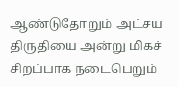ஆண்டுதோறும் அட்சய திருதியை அன்று மிகச் சிறப்பாக நடைபெறும்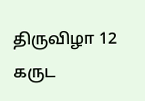திருவிழா 12 கருட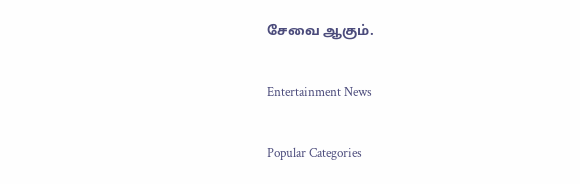சேவை ஆகும்.

Entertainment News

Popular Categories